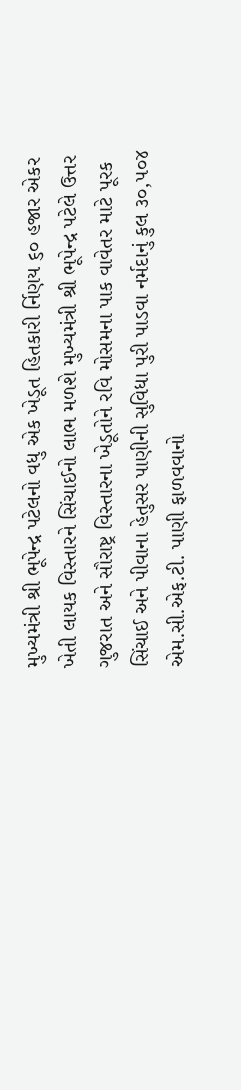મુખ્યમંત્રી શ્રી ભૂપેન્દ્ર પટેલનો વધુ એક ખેડૂત હિતકારી ર્નિણય ૬૦ હજાર એકર ખેતી લાયક વિસ્તારને સિંચાઈનો લાભ મળશે મુખ્યમંત્રી શ્રી ભૂપેન્દ્ર પટેલે ઉત્તર ગુજરાત અને સૌરાષ્ટ્ર વિસ્તારના ખેડૂતોને રવિ મોસમના પાક વાવેતર માટે પૂરક સિંચાઈ અને પીવાના હેતુસર પાણીની સુવિધા પુરી પાડવા નર્મદાનું કુલ ૩૦,૫૦૪ એમ.સી.એફ.ટી. પાણી ફાળવવાનો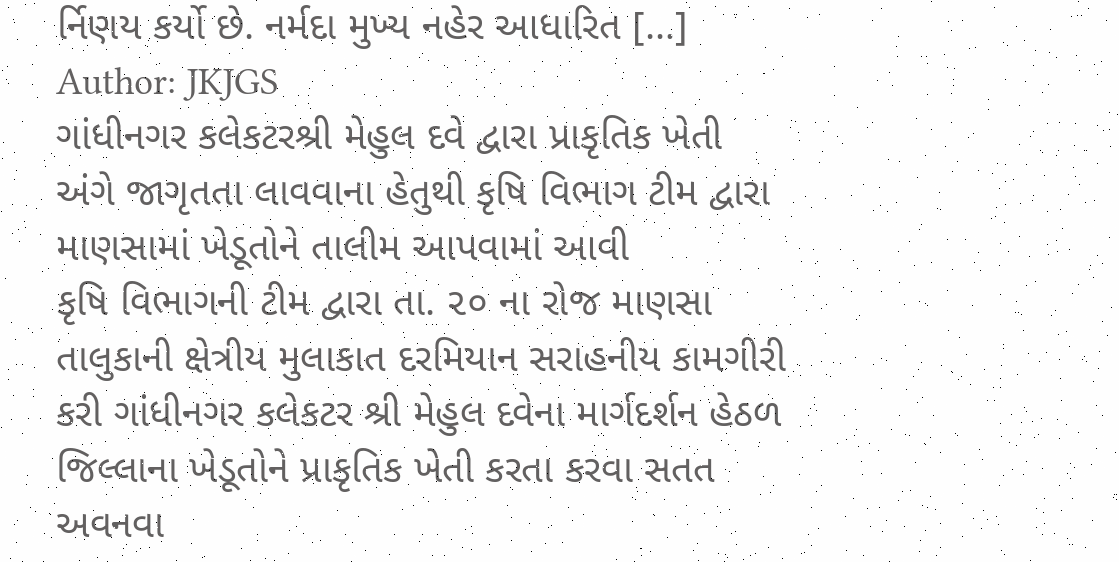ર્નિણય કર્યો છે. નર્મદા મુખ્ય નહેર આધારિત […]
Author: JKJGS
ગાંધીનગર કલેકટરશ્રી મેહુલ દવે દ્વારા પ્રાકૃતિક ખેતી અંગે જાગૃતતા લાવવાના હેતુથી કૃષિ વિભાગ ટીમ દ્વારા માણસામાં ખેડૂતોને તાલીમ આપવામાં આવી
કૃષિ વિભાગની ટીમ દ્વારા તા. ૨૦ ના રોજ માણસા તાલુકાની ક્ષેત્રીય મુલાકાત દરમિયાન સરાહનીય કામગીરી કરી ગાંધીનગર કલેકટર શ્રી મેહુલ દવેના માર્ગદર્શન હેઠળ જિલ્લાના ખેડૂતોને પ્રાકૃતિક ખેતી કરતા કરવા સતત અવનવા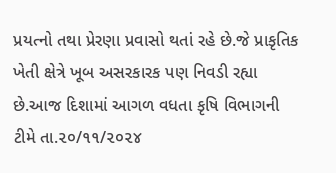પ્રયત્નો તથા પ્રેરણા પ્રવાસો થતાં રહે છે.જે પ્રાકૃતિક ખેતી ક્ષેત્રે ખૂબ અસરકારક પણ નિવડી રહ્યા છે.આજ દિશામાં આગળ વધતા કૃષિ વિભાગની ટીમે તા.૨૦/૧૧/૨૦૨૪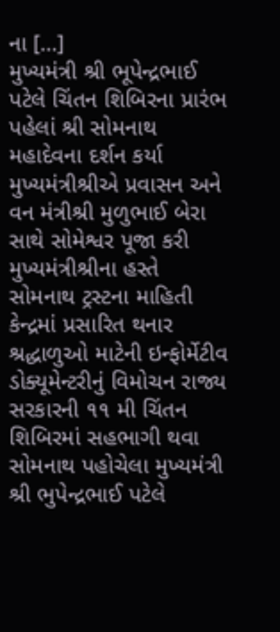ના […]
મુખ્યમંત્રી શ્રી ભૂપેન્દ્રભાઈ પટેલે ચિંતન શિબિરના પ્રારંભ પહેલાં શ્રી સોમનાથ મહાદેવના દર્શન કર્યા
મુખ્યમંત્રીશ્રીએ પ્રવાસન અને વન મંત્રીશ્રી મુળુભાઈ બેરા સાથે સોમેશ્વર પૂજા કરી મુખ્યમંત્રીશ્રીના હસ્તે સોમનાથ ટ્રસ્ટના માહિતી કેન્દ્રમાં પ્રસારિત થનાર શ્રદ્ધાળુઓ માટેની ઇન્ફોર્મેટીવ ડોક્યૂમેન્ટરીનું વિમોચન રાજ્ય સરકારની ૧૧ મી ચિંતન શિબિરમાં સહભાગી થવા સોમનાથ પહોચેલા મુખ્યમંત્રી શ્રી ભુપેન્દ્રભાઈ પટેલે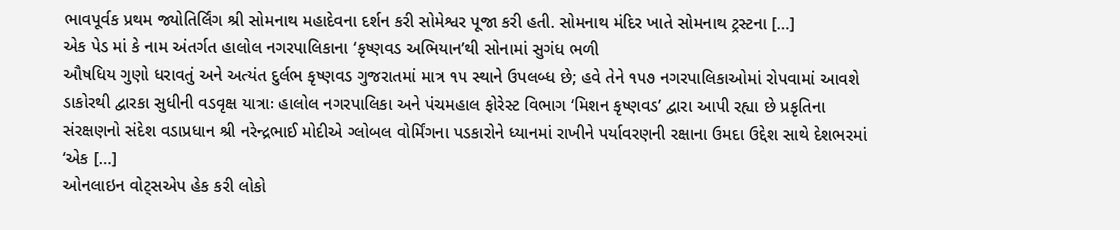ભાવપૂર્વક પ્રથમ જ્યોતિર્લિંગ શ્રી સોમનાથ મહાદેવના દર્શન કરી સોમેશ્વર પૂજા કરી હતી. સોમનાથ મંદિર ખાતે સોમનાથ ટ્રસ્ટના […]
એક પેડ માં કે નામ અંતર્ગત હાલોલ નગરપાલિકાના ‘કૃષ્ણવડ અભિયાન’થી સોનામાં સુગંધ ભળી
ઔષધિય ગુણો ધરાવતું અને અત્યંત દુર્લભ કૃષ્ણવડ ગુજરાતમાં માત્ર ૧૫ સ્થાને ઉપલબ્ધ છે; હવે તેને ૧૫૭ નગરપાલિકાઓમાં રોપવામાં આવશે ડાકોરથી દ્વારકા સુધીની વડવૃક્ષ યાત્રાઃ હાલોલ નગરપાલિકા અને પંચમહાલ ફોરેસ્ટ વિભાગ ‘મિશન કૃષ્ણવડ’ દ્વારા આપી રહ્યા છે પ્રકૃતિના સંરક્ષણનો સંદેશ વડાપ્રધાન શ્રી નરેન્દ્રભાઈ મોદીએ ગ્લોબલ વોર્મિંગના પડકારોને ધ્યાનમાં રાખીને પર્યાવરણની રક્ષાના ઉમદા ઉદ્દેશ સાથે દેશભરમાં ‘એક […]
ઓનલાઇન વોટ્સએપ હેક કરી લોકો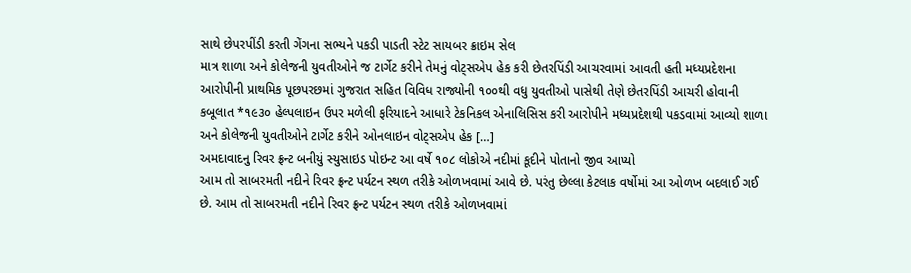સાથે છેપરપીંડી કરતી ગેંગના સભ્યને પકડી પાડતી સ્ટેટ સાયબર ક્રાઇમ સેલ
માત્ર શાળા અને કોલેજની યુવતીઓને જ ટાર્ગેટ કરીને તેમનું વોટ્સએપ હેક કરી છેતરપિંડી આચરવામાં આવતી હતી મધ્યપ્રદેશના આરોપીની પ્રાથમિક પૂછપરછમાં ગુજરાત સહિત વિવિધ રાજ્યોની ૧૦૦થી વધુ યુવતીઓ પાસેથી તેણે છેતરપિંડી આચરી હોવાની કબૂલાત *૧૯૩૦ હેલ્પલાઇન ઉપર મળેલી ફરિયાદને આધારે ટેકનિકલ એનાલિસિસ કરી આરોપીને મધ્યપ્રદેશથી પકડવામાં આવ્યો શાળા અને કોલેજની યુવતીઓને ટાર્ગેટ કરીને ઓનલાઇન વોટ્સએપ હેક […]
અમદાવાદનુ રિવર ફ્રન્ટ બનીયું સ્યુસાઇડ પોઇન્ટ આ વર્ષે ૧૦૮ લોકોએ નદીમાં કૂદીને પોતાનો જીવ આપ્યો
આમ તો સાબરમતી નદીને રિવર ફ્રન્ટ પર્યટન સ્થળ તરીકે ઓળખવામાં આવે છે. પરંતુ છેલ્લા કેટલાક વર્ષોમાં આ ઓળખ બદલાઈ ગઈ છે. આમ તો સાબરમતી નદીને રિવર ફ્રન્ટ પર્યટન સ્થળ તરીકે ઓળખવામાં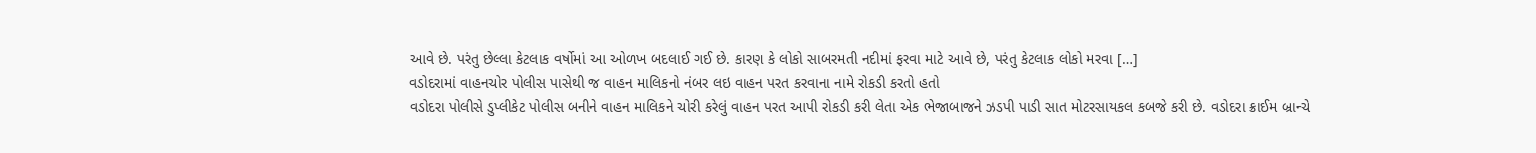આવે છે. પરંતુ છેલ્લા કેટલાક વર્ષોમાં આ ઓળખ બદલાઈ ગઈ છે. કારણ કે લોકો સાબરમતી નદીમાં ફરવા માટે આવે છે, પરંતુ કેટલાક લોકો મરવા […]
વડોદરામાં વાહનચોર પોલીસ પાસેથી જ વાહન માલિકનો નંબર લઇ વાહન પરત કરવાના નામે રોકડી કરતો હતો
વડોદરા પોલીસે ડુપ્લીકેટ પોલીસ બનીને વાહન માલિકને ચોરી કરેલું વાહન પરત આપી રોકડી કરી લેતા એક ભેજાબાજને ઝડપી પાડી સાત મોટરસાયકલ કબજે કરી છે. વડોદરા ક્રાઈમ બ્રાન્ચે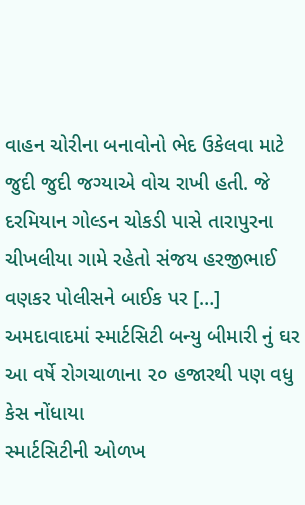વાહન ચોરીના બનાવોનો ભેદ ઉકેલવા માટે જુદી જુદી જગ્યાએ વોચ રાખી હતી. જે દરમિયાન ગોલ્ડન ચોકડી પાસે તારાપુરના ચીખલીયા ગામે રહેતો સંજય હરજીભાઈ વણકર પોલીસને બાઈક પર […]
અમદાવાદમાં સ્માર્ટસિટી બન્યુ બીમારી નું ઘર આ વર્ષે રોગચાળાના ૨૦ હજારથી પણ વધુ કેસ નોંધાયા
સ્માર્ટસિટીની ઓળખ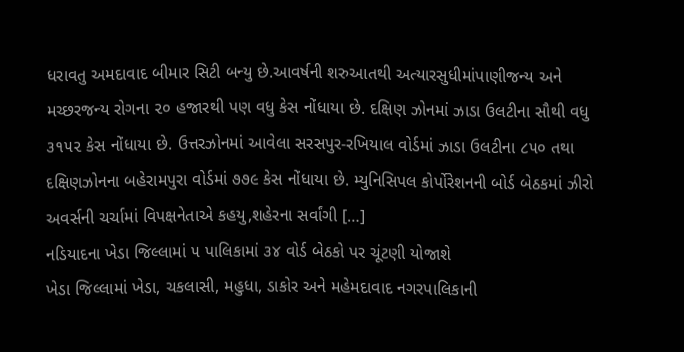ધરાવતુ અમદાવાદ બીમાર સિટી બન્યુ છે.આવર્ષની શરુઆતથી અત્યારસુધીમાંપાણીજન્ય અને મચ્છરજન્ય રોગના ૨૦ હજારથી પણ વધુ કેસ નોંધાયા છે. દક્ષિણ ઝોનમાં ઝાડા ઉલટીના સૌથી વધુ ૩૧૫૨ કેસ નોંધાયા છે. ઉત્તરઝોનમાં આવેલા સરસપુર-રખિયાલ વોર્ડમાં ઝાડા ઉલટીના ૮૫૦ તથા દક્ષિણઝોનના બહેરામપુરા વોર્ડમાં ૭૭૯ કેસ નોંધાયા છે. મ્યુનિસિપલ કોર્પોરેશનની બોર્ડ બેઠકમાં ઝીરો અવર્સની ચર્ચામાં વિપક્ષનેતાએ કહયુ,શહેરના સર્વાંગી […]
નડિયાદના ખેડા જિલ્લામાં ૫ પાલિકામાં ૩૪ વોર્ડ બેઠકો પર ચૂંટણી યોજાશે
ખેડા જિલ્લામાં ખેડા, ચકલાસી, મહુધા, ડાકોર અને મહેમદાવાદ નગરપાલિકાની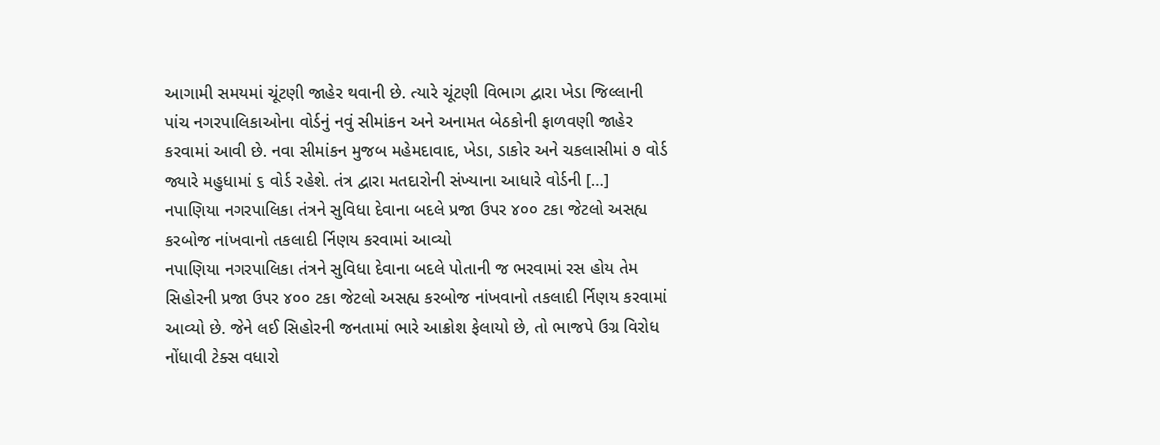આગામી સમયમાં ચૂંટણી જાહેર થવાની છે. ત્યારે ચૂંટણી વિભાગ દ્વારા ખેડા જિલ્લાની પાંચ નગરપાલિકાઓના વોર્ડનું નવું સીમાંકન અને અનામત બેઠકોની ફાળવણી જાહેર કરવામાં આવી છે. નવા સીમાંકન મુજબ મહેમદાવાદ, ખેડા, ડાકોર અને ચકલાસીમાં ૭ વોર્ડ જ્યારે મહુધામાં ૬ વોર્ડ રહેશે. તંત્ર દ્વારા મતદારોની સંખ્યાના આધારે વોર્ડની […]
નપાણિયા નગરપાલિકા તંત્રને સુવિધા દેવાના બદલે પ્રજા ઉપર ૪૦૦ ટકા જેટલો અસહ્ય કરબોજ નાંખવાનો તકલાદી ર્નિણય કરવામાં આવ્યો
નપાણિયા નગરપાલિકા તંત્રને સુવિધા દેવાના બદલે પોતાની જ ભરવામાં રસ હોય તેમ સિહોરની પ્રજા ઉપર ૪૦૦ ટકા જેટલો અસહ્ય કરબોજ નાંખવાનો તકલાદી ર્નિણય કરવામાં આવ્યો છે. જેને લઈ સિહોરની જનતામાં ભારે આક્રોશ ફેલાયો છે, તો ભાજપે ઉગ્ર વિરોધ નોંધાવી ટેક્સ વધારો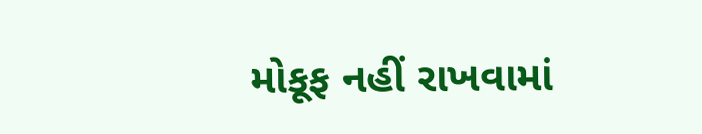મોકૂફ નહીં રાખવામાં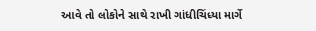આવે તો લોકોને સાથે રાખી ગાંધીચિંધ્યા માર્ગે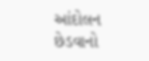આંદોલન છેડવાનો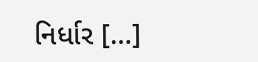નિર્ધાર […]